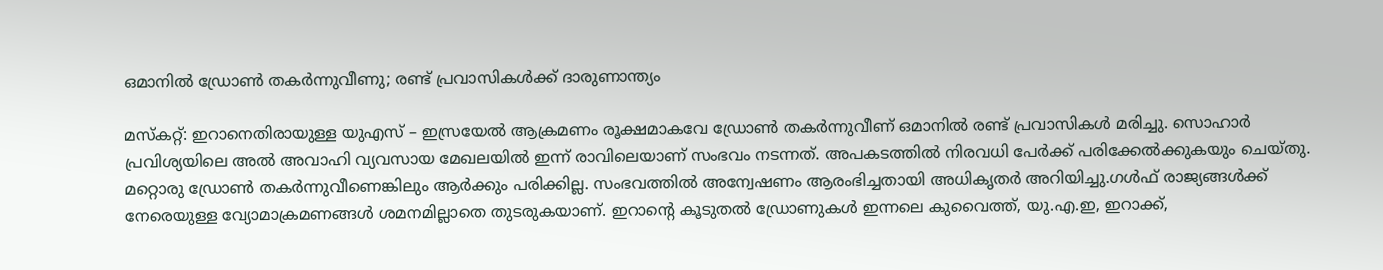ഒമാനിൽ ഡ്രോൺ തകർന്നുവീണു; രണ്ട് പ്രവാസികൾക്ക് ദാരുണാന്ത്യം

മസ്കറ്റ്: ഇറാനെതിരായുള്ള യുഎസ് – ഇസ്രയേൽ ആക്രമണം രൂക്ഷമാകവേ ഡ്രോൺ തകർന്നുവീണ് ഒമാനിൽ രണ്ട് പ്രവാസികൾ മരിച്ചു. സൊഹാർ പ്രവിശ്യയിലെ അൽ അവാഹി വ്യവസായ മേഖലയിൽ ഇന്ന് രാവിലെയാണ് സംഭവം നടന്നത്. അപകടത്തിൽ നിരവധി പേർക്ക് പരിക്കേൽക്കുകയും ചെയ്തു. മറ്റൊരു ഡ്രോൺ തകർന്നുവീണെങ്കിലും ആർക്കും പരിക്കില്ല. സംഭവത്തിൽ അന്വേഷണം ആരംഭിച്ചതായി അധികൃതർ അറിയിച്ചു.ഗൾഫ് രാജ്യങ്ങൾക്ക് നേരെയുള്ള വ്യോമാക്രമണങ്ങൾ ശമനമില്ലാതെ തുടരുകയാണ്. ഇറാന്റെ കൂടുതൽ ഡ്രോണുകൾ ഇന്നലെ കുവൈത്ത്, യു.എ.ഇ, ഇറാക്ക്,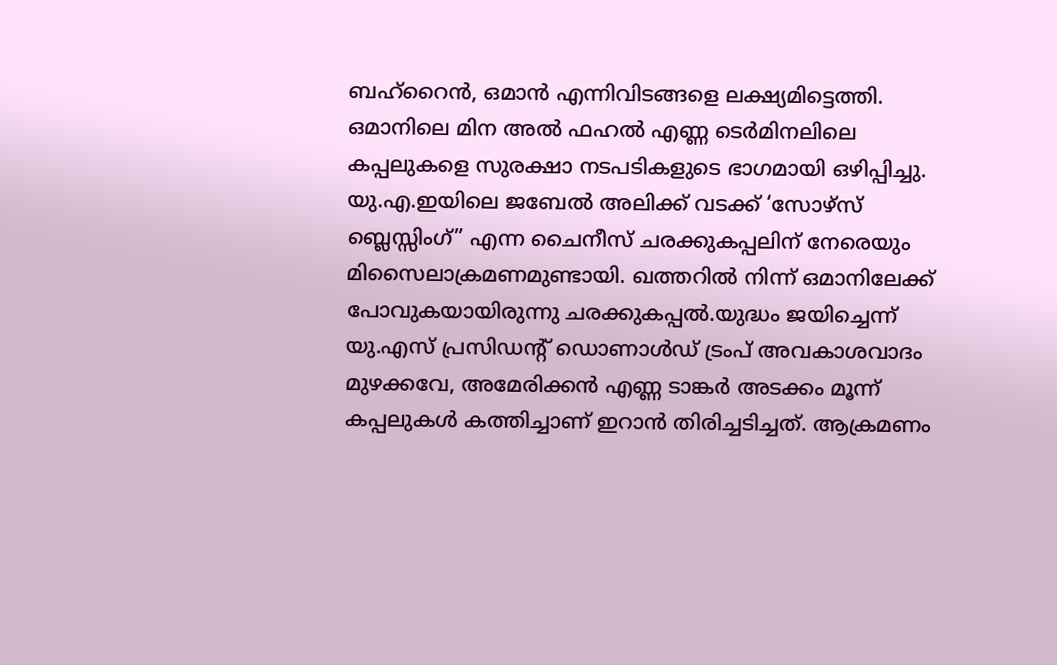ബഹ്റൈൻ, ഒമാൻ എന്നിവിടങ്ങളെ ലക്ഷ്യമിട്ടെത്തി. ഒമാനിലെ മിന അൽ ഫഹൽ എണ്ണ ടെർമിനലിലെ കപ്പലുകളെ സുരക്ഷാ നടപടികളുടെ ഭാഗമായി ഒഴിപ്പിച്ചു. യു.എ.ഇയിലെ ജബേൽ അലിക്ക് വടക്ക് ‘സോഴ്സ് ബ്ലെസ്സിംഗ്” എന്ന ചൈനീസ് ചരക്കുകപ്പലിന് നേരെയും മിസൈലാക്രമണമുണ്ടായി. ഖത്തറിൽ നിന്ന് ഒമാനിലേക്ക് പോവുകയായിരുന്നു ചരക്കുകപ്പൽ.യുദ്ധം ജയിച്ചെന്ന് യു.എസ് പ്രസിഡന്റ് ഡൊണാൾഡ് ട്രംപ് അവകാശവാദം മുഴക്കവേ, അമേരിക്കൻ എണ്ണ ടാങ്കർ അടക്കം മൂന്ന് കപ്പലുകൾ കത്തിച്ചാണ് ഇറാൻ തിരിച്ചടിച്ചത്. ആക്രമണം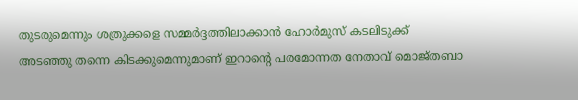തുടരുമെന്നും ശത്രുക്കളെ സമ്മർദ്ദത്തിലാക്കാൻ ഹോർമുസ് കടലിടുക്ക് അടഞ്ഞു തന്നെ കിടക്കുമെന്നുമാണ് ഇറാന്റെ പരമോന്നത നേതാവ് മൊജ്തബാ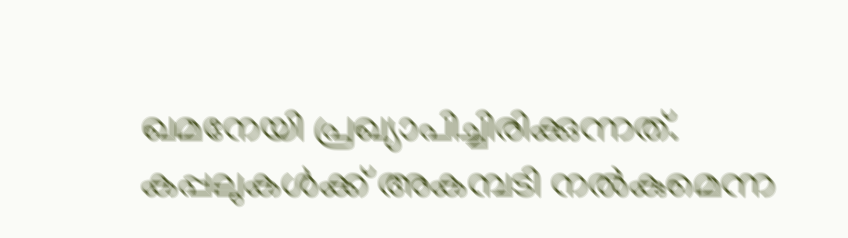ഖമനേയി പ്രഖ്യാപിച്ചിരിക്കുന്നത്. കപ്പലുകൾക്ക് അകമ്പടി നൽകുമെന്ന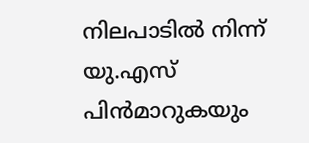നിലപാടിൽ നിന്ന് യു.എസ് പിൻമാറുകയും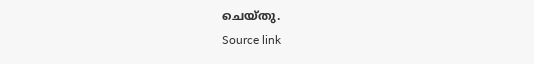ചെയ്തു.
Source link